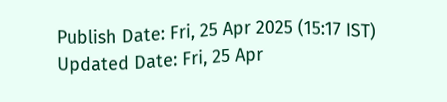Publish Date: Fri, 25 Apr 2025 (15:17 IST)
Updated Date: Fri, 25 Apr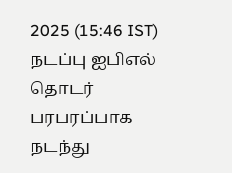2025 (15:46 IST)
நடப்பு ஐபிஎல் தொடர் பரபரப்பாக நடந்து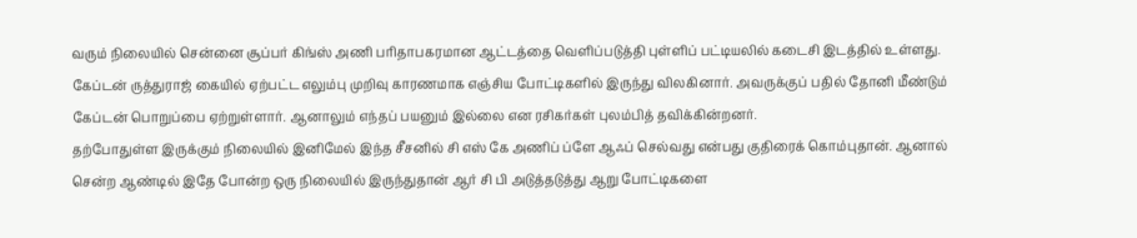வரும் நிலையில் சென்னை சூப்பர் கிங்ஸ் அணி பரிதாபகரமான ஆட்டத்தை வெளிப்படுத்தி புள்ளிப் பட்டியலில் கடைசி இடத்தில் உள்ளது. கேப்டன் ருத்துராஜ் கையில் ஏற்பட்ட எலும்பு முறிவு காரணமாக எஞ்சிய போட்டிகளில் இருந்து விலகினார். அவருக்குப் பதில் தோனி மீண்டும் கேப்டன் பொறுப்பை ஏற்றுள்ளார். ஆனாலும் எந்தப் பயனும் இல்லை என ரசிகர்கள் புலம்பித் தவிக்கின்றனர்.
தற்போதுள்ள இருக்கும் நிலையில் இனிமேல் இந்த சீசனில் சி எஸ் கே அணிப் ப்ளே ஆஃப் செல்வது என்பது குதிரைக் கொம்புதான். ஆனால் சென்ற ஆண்டில் இதே போன்ற ஒரு நிலையில் இருந்துதான் ஆர் சி பி அடுத்தடுத்து ஆறு போட்டிகளை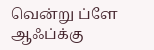வென்று ப்ளே ஆஃப்க்கு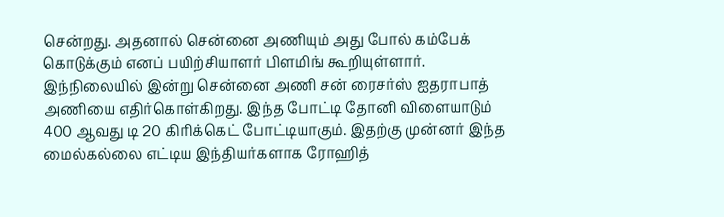சென்றது. அதனால் சென்னை அணியும் அது போல் கம்பேக் கொடுக்கும் எனப் பயிற்சியாளர் பிளமிங் கூறியுள்ளார்.
இந்நிலையில் இன்று சென்னை அணி சன் ரைசர்ஸ் ஐதராபாத் அணியை எதிர்கொள்கிறது. இந்த போட்டி தோனி விளையாடும் 400 ஆவது டி 20 கிரிக்கெட் போட்டியாகும். இதற்கு முன்னர் இந்த மைல்கல்லை எட்டிய இந்தியர்களாக ரோஹித்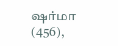ஷர்மா (456),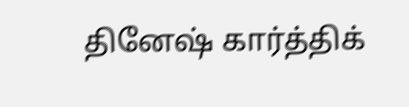தினேஷ் கார்த்திக்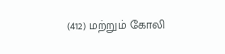(412) மற்றும் கோலி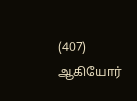(407) ஆகியோர்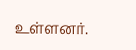உள்ளனர்.